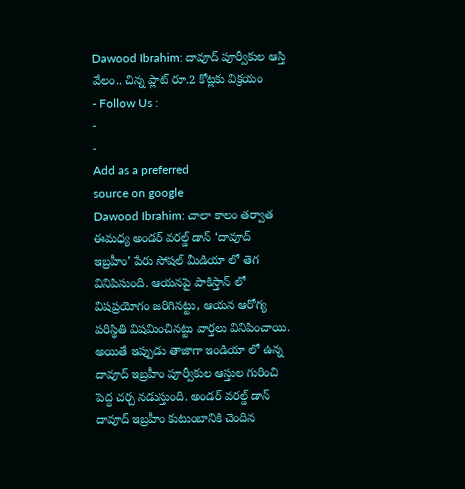Dawood Ibrahim: దావూద్ పూర్వీకుల ఆస్తి వేలం.. చిన్న ప్లాట్ రూ.2 కోట్లకు విక్రయం
- Follow Us :
-
-
Add as a preferred
source on google
Dawood Ibrahim: చాలా కాలం తర్వాత ఈమధ్య అండర్ వరల్డ్ డాన్ ‘దావూద్ ఇబ్రహీం’ పేరు సోషల్ మీడియా లో తెగ వినిపిసుంది. ఆయనపై పాకిస్తాన్ లో విషప్రయోగం జరిగినట్టు, ఆయన ఆరోగ్య పరిస్థితి విషమించినట్టు వార్తలు వినిపించాయి. అయితే ఇప్పుడు తాజాగా ఇండియా లో ఉన్న దావూద్ ఇబ్రహీం పూర్వీకుల ఆస్తుల గురించి పెద్ద చర్చ నడుస్తుంది. అండర్ వరల్డ్ డాన్ దావూద్ ఇబ్రహీం కుటుంబానికి చెందిన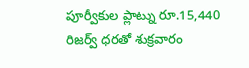పూర్వీకుల ప్లాట్ను రూ.15,440 రిజర్వ్ ధరతో శుక్రవారం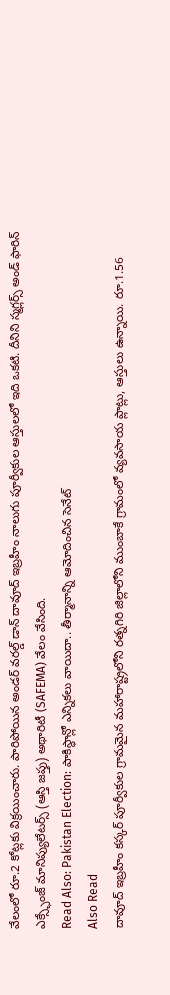వేలంలో రూ.2 కోట్లకు విక్రయించారు. పారిపోయిన అండర్ వరల్డ్ డాన్ దావూద్ ఇబ్రహీం నాలుగు పూర్వీకుల ఆస్తులలో ఇది ఒకటి. దీనిని స్మగ్లర్స్ అండ్ ఫారిన్ ఎక్స్ఛేంజ్ మానిప్యులేటర్స్ (ఆస్తి జప్తు) అథారిటీ (SAFEMA) వేలం వేసింది.
Read Also: Pakistan Election: పాకిస్థాన్లో ఎన్నికలు వాయిదా.. తీర్మానాన్ని ఆమోదించిన సెనేట్
Also Read
దావూద్ ఇబ్రహీం కస్కర్ పూర్వీకుల గ్రామమైన మహారాష్ట్రలోని రత్నగిరి జిల్లాలోని ముంబాకే గ్రామంలో వ్యవసాయ ప్లాట్లు, ఆస్తులు ఉన్నాయి. రూ.1.56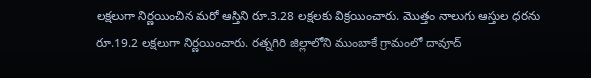లక్షలుగా నిర్ణయించిన మరో ఆస్తిని రూ.3.28 లక్షలకు విక్రయించారు. మొత్తం నాలుగు ఆస్తుల ధరను రూ.19.2 లక్షలుగా నిర్ణయించారు. రత్నగిరి జిల్లాలోని ముంబాకే గ్రామంలో దావూద్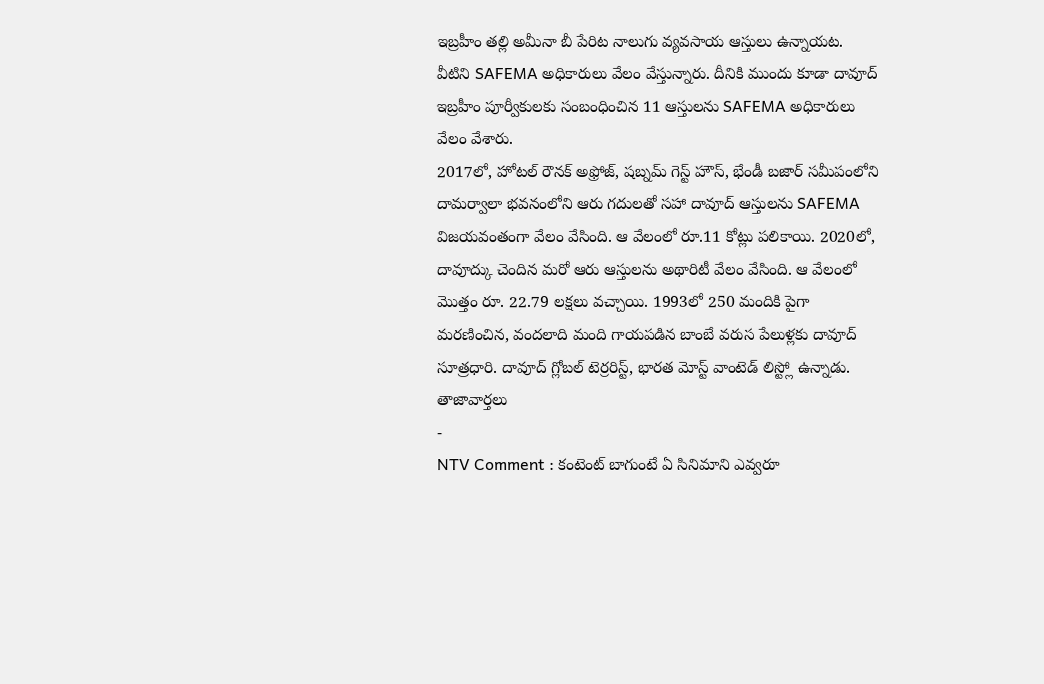ఇబ్రహీం తల్లి అమీనా బీ పేరిట నాలుగు వ్యవసాయ ఆస్తులు ఉన్నాయట. వీటిని SAFEMA అధికారులు వేలం వేస్తున్నారు. దీనికి ముందు కూడా దావూద్ ఇబ్రహీం పూర్వీకులకు సంబంధించిన 11 ఆస్తులను SAFEMA అధికారులు వేలం వేశారు.
2017లో, హోటల్ రౌనక్ అఫ్రోజ్, షబ్నమ్ గెస్ట్ హౌస్, భేండీ బజార్ సమీపంలోని దామర్వాలా భవనంలోని ఆరు గదులతో సహా దావూద్ ఆస్తులను SAFEMA విజయవంతంగా వేలం వేసింది. ఆ వేలంలో రూ.11 కోట్లు పలికాయి. 2020లో, దావూద్కు చెందిన మరో ఆరు ఆస్తులను అథారిటీ వేలం వేసింది. ఆ వేలంలో మొత్తం రూ. 22.79 లక్షలు వచ్చాయి. 1993లో 250 మందికి పైగా మరణించిన, వందలాది మంది గాయపడిన బాంబే వరుస పేలుళ్లకు దావూద్ సూత్రధారి. దావూద్ గ్లోబల్ టెర్రరిస్ట్, భారత మోస్ట్ వాంటెడ్ లిస్ట్లో ఉన్నాడు.
తాజావార్తలు
-
NTV Comment : కంటెంట్ బాగుంటే ఏ సినిమాని ఎవ్వరూ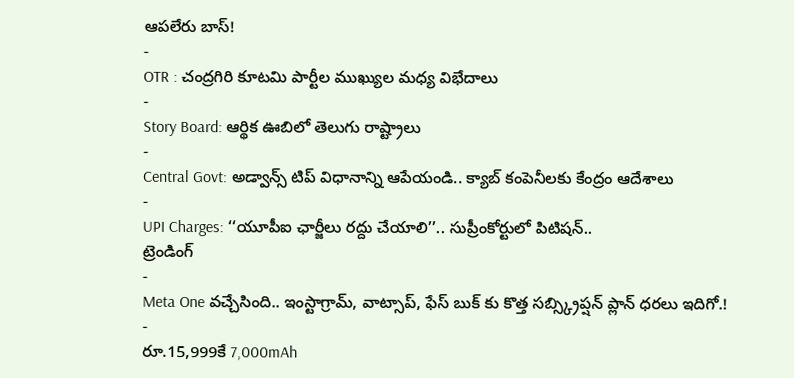ఆపలేరు బాస్!
-
OTR : చంద్రగిరి కూటమి పార్టీల ముఖ్యుల మధ్య విభేదాలు
-
Story Board: ఆర్థిక ఊబిలో తెలుగు రాష్ట్రాలు
-
Central Govt: అడ్వాన్స్ టిప్ విధానాన్ని ఆపేయండి.. క్యాబ్ కంపెనీలకు కేంద్రం ఆదేశాలు
-
UPI Charges: ‘‘యూపీఐ ఛార్జీలు రద్దు చేయాలి’’.. సుప్రీంకోర్టులో పిటిషన్..
ట్రెండింగ్
-
Meta One వచ్చేసింది.. ఇంస్టాగ్రామ్, వాట్సాప్, ఫేస్ బుక్ కు కొత్త సబ్స్క్రిప్షన్ ప్లాన్ ధరలు ఇదిగో.!
-
రూ.15,999కే 7,000mAh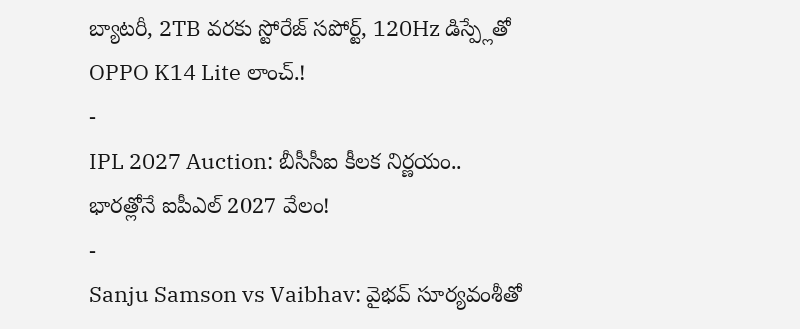బ్యాటరీ, 2TB వరకు స్టోరేజ్ సపోర్ట్, 120Hz డిస్ప్లేతో OPPO K14 Lite లాంచ్.!
-
IPL 2027 Auction: బీసీసీఐ కీలక నిర్ణయం.. భారత్లోనే ఐపీఎల్ 2027 వేలం!
-
Sanju Samson vs Vaibhav: వైభవ్ సూర్యవంశీతో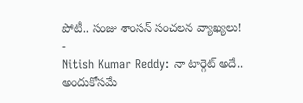పోటీ.. సంజు శాంసన్ సంచలన వ్యాఖ్యలు!
-
Nitish Kumar Reddy: నా టార్గెట్ అదే.. అందుకోసమే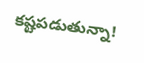కష్టపడుతున్నా!